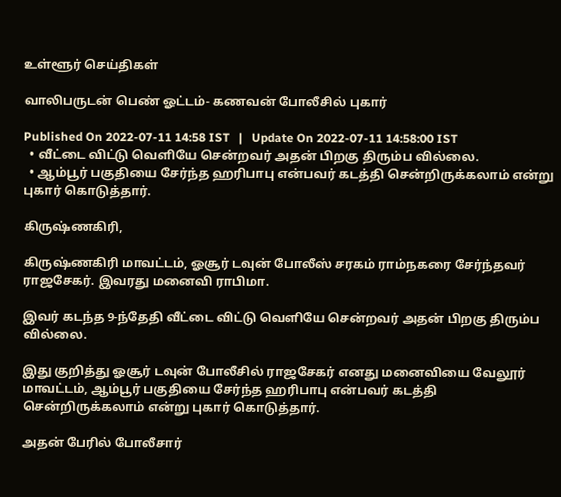உள்ளூர் செய்திகள்

வாலிபருடன் பெண் ஓட்டம்- கணவன் போலீசில் புகார்

Published On 2022-07-11 14:58 IST   |   Update On 2022-07-11 14:58:00 IST
  • வீட்டை விட்டு வெளியே சென்றவர் அதன் பிறகு திரும்ப வில்லை.
  • ஆம்பூர் பகுதியை சேர்ந்த ஹரிபாபு என்பவர் கடத்தி சென்றிருக்கலாம் என்று புகார் கொடுத்தார்.

கிருஷ்ணகிரி,

கிருஷ்ணகிரி மாவட்டம், ஓசூர் டவுன் போலீஸ் சரகம் ராம்நகரை சேர்ந்தவர் ராஜசேகர். இவரது மனைவி ராபிமா.

இவர் கடந்த 9-ந்தேதி வீட்டை விட்டு வெளியே சென்றவர் அதன் பிறகு திரும்ப வில்லை.

இது குறித்து ஓசூர் டவுன் போலீசில் ராஜசேகர் எனது மனைவியை வேலூர் மாவட்டம், ஆம்பூர் பகுதியை சேர்ந்த ஹரிபாபு என்பவர் கடத்தி சென்றிருக்கலாம் என்று புகார் கொடுத்தார்.

அதன் பேரில் போலீசார்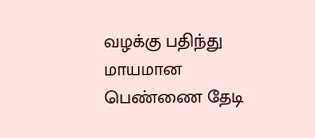வழக்கு பதிந்து மாயமான பெண்ணை தேடி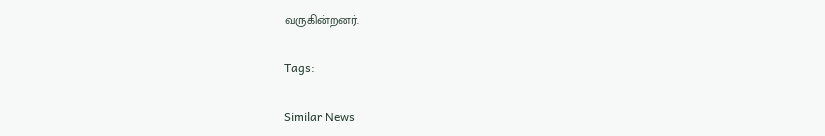வருகின்றனர்.

Tags:

Similar News